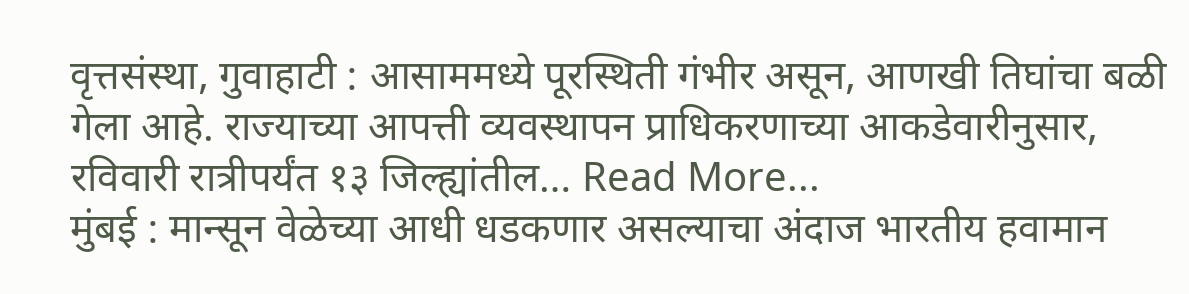वृत्तसंस्था, गुवाहाटी : आसाममध्ये पूरस्थिती गंभीर असून, आणखी तिघांचा बळी गेला आहे. राज्याच्या आपत्ती व्यवस्थापन प्राधिकरणाच्या आकडेवारीनुसार, रविवारी रात्रीपर्यंत १३ जिल्ह्यांतील… Read More...
मुंबई : मान्सून वेळेच्या आधी धडकणार असल्याचा अंदाज भारतीय हवामान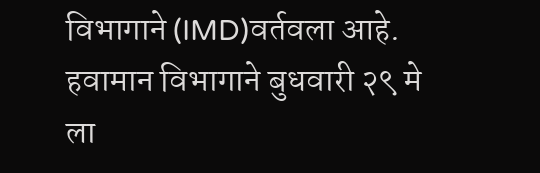विभागाने (IMD)वर्तवला आहे. हवामान विभागाने बुधवारी २९ मे ला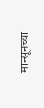मान्सूनच्या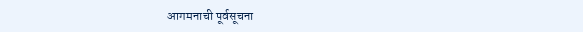आगमनाची पूर्वसूचना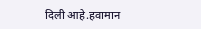दिली आहे.हवामान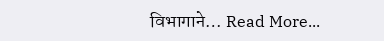विभागाने… Read More...